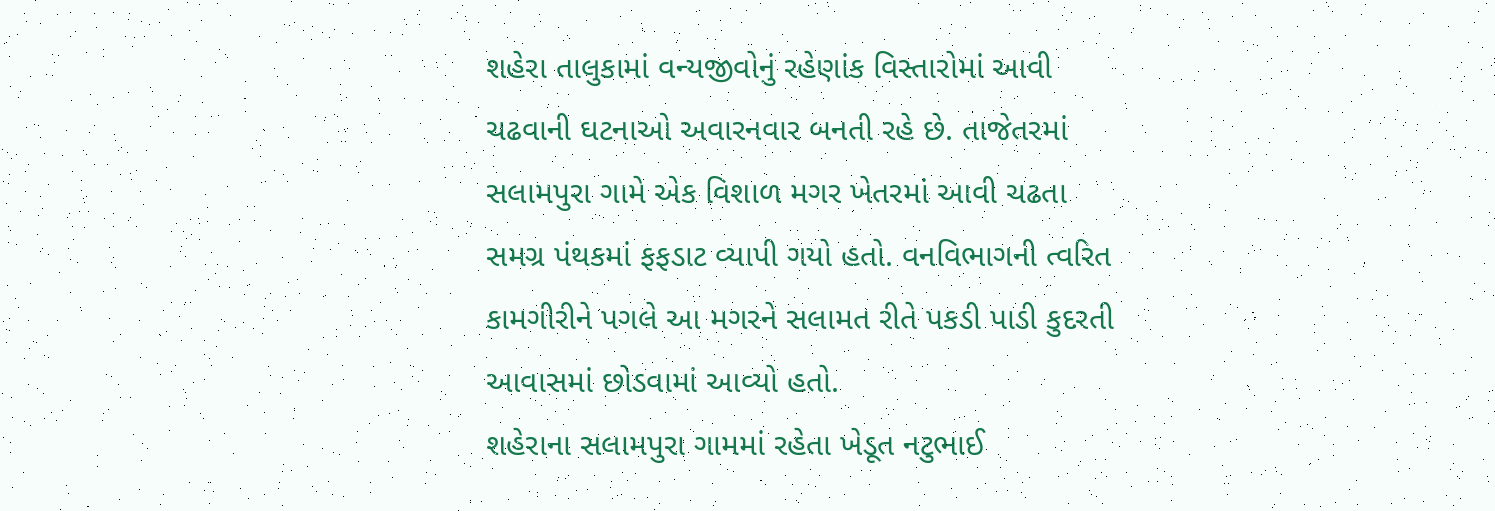શહેરા તાલુકામાં વન્યજીવોનું રહેણાંક વિસ્તારોમાં આવી ચઢવાની ઘટનાઓ અવારનવાર બનતી રહે છે. તાજેતરમાં સલામપુરા ગામે એક વિશાળ મગર ખેતરમાં આવી ચઢતા સમગ્ર પંથકમાં ફફડાટ વ્યાપી ગયો હતો. વનવિભાગની ત્વરિત કામગીરીને પગલે આ મગરને સલામત રીતે પકડી પાડી કુદરતી આવાસમાં છોડવામાં આવ્યો હતો.
શહેરાના સલામપુરા ગામમાં રહેતા ખેડૂત નટુભાઈ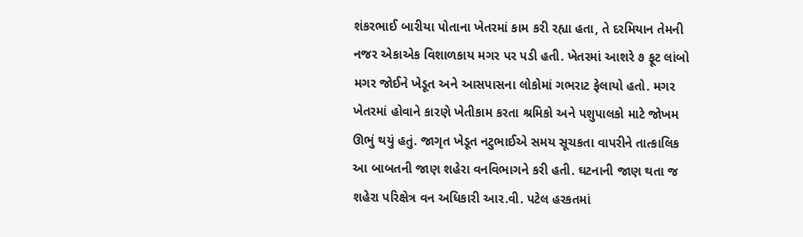શંકરભાઈ બારીયા પોતાના ખેતરમાં કામ કરી રહ્યા હતા, તે દરમિયાન તેમની નજર એકાએક વિશાળકાય મગર પર પડી હતી. ખેતરમાં આશરે ૭ ફૂટ લાંબો મગર જોઈને ખેડૂત અને આસપાસના લોકોમાં ગભરાટ ફેલાયો હતો. મગર ખેતરમાં હોવાને કારણે ખેતીકામ કરતા શ્રમિકો અને પશુપાલકો માટે જોખમ ઊભું થયું હતું. જાગૃત ખેડૂત નટુભાઈએ સમય સૂચકતા વાપરીને તાત્કાલિક આ બાબતની જાણ શહેરા વનવિભાગને કરી હતી. ઘટનાની જાણ થતા જ શહેરા પરિક્ષેત્ર વન અધિકારી આર.વી. પટેલ હરકતમાં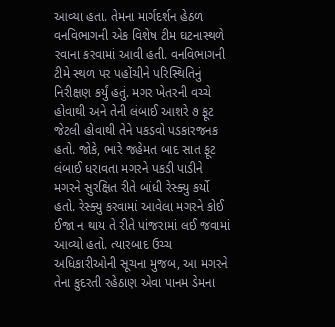આવ્યા હતા. તેમના માર્ગદર્શન હેઠળ વનવિભાગની એક વિશેષ ટીમ ઘટનાસ્થળે રવાના કરવામાં આવી હતી. વનવિભાગની ટીમે સ્થળ પર પહોંચીને પરિસ્થિતિનું નિરીક્ષણ કર્યું હતું. મગર ખેતરની વચ્ચે હોવાથી અને તેની લંબાઈ આશરે ૭ ફૂટ જેટલી હોવાથી તેને પકડવો પડકારજનક હતો. જોકે, ભારે જહેમત બાદ સાત ફૂટ લંબાઈ ધરાવતા મગરને પકડી પાડીને મગરને સુરક્ષિત રીતે બાંધી રેસ્ક્યુ કર્યો હતો. રેસ્ક્યુ કરવામાં આવેલા મગરને કોઈ ઈજા ન થાય તે રીતે પાંજરામાં લઈ જવામાં આવ્યો હતો. ત્યારબાદ ઉચ્ચ અધિકારીઓની સૂચના મુજબ, આ મગરને તેના કુદરતી રહેઠાણ એવા પાનમ ડેમના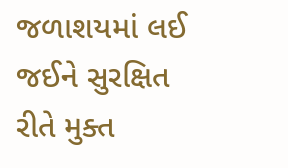જળાશયમાં લઈ જઈને સુરક્ષિત રીતે મુક્ત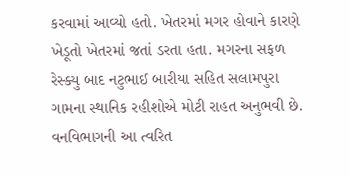કરવામાં આવ્યો હતો. ખેતરમાં મગર હોવાને કારણે ખેડૂતો ખેતરમાં જતાં ડરતા હતા. મગરના સફળ રેસ્ક્યુ બાદ નટુભાઈ બારીયા સહિત સલામપુરા ગામના સ્થાનિક રહીશોએ મોટી રાહત અનુભવી છે. વનવિભાગની આ ત્વરિત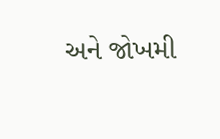અને જોખમી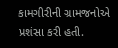કામગીરીની ગ્રામજનોએ પ્રશંસા કરી હતી.